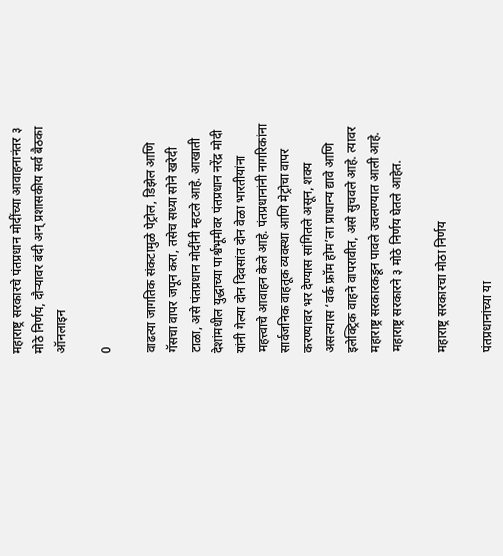महाराष्ट्र सरकारचे पंतप्रधान मोदींच्या आवाहनानंतर ३ मोठे निर्णय, दौऱ्यावर बंदी अन् प्रशासकीय सर्व बैठका ऑनलाइन

0

वाढत्या जागतिक संकटामुळे पेट्रोल, डिझेल आणि गॅसचा वापर जपून करा, तसेच सध्या सोने खरेदी टाळा, असे पंतप्रधान मोदींनी म्हटले आहे. आखाती देशांमधील युद्धाच्या पार्श्वभूमीवर पंतप्रधान नरेंद्र मोदी यांनी गेल्या दोन दिवसांत दोन वेळा भारतीयांना महत्त्वाचे आवाहन केले आहे. पंतप्रधानांनी नागरिकांना सार्वजनिक वाहतूक व्यवस्था आणि मेट्रोचा वापर करण्यावर भर देण्यास सांगितले असून, शक्य असल्यास ‘वर्क फ्रॉम होम’ला प्राधान्य द्यावे आणि इलेक्ट्रिक वाहने वापरावीत, असे सुचवले आहे. त्यावर महाराष्ट्र सरकारकडून पावले उचलण्यात आली आहे. महाराष्ट्र सरकारने ३ मोठे निर्णय घेतले आहेत.

महाराष्ट्र सरकारचा मोठा निर्णय

पंतप्रधानांच्या या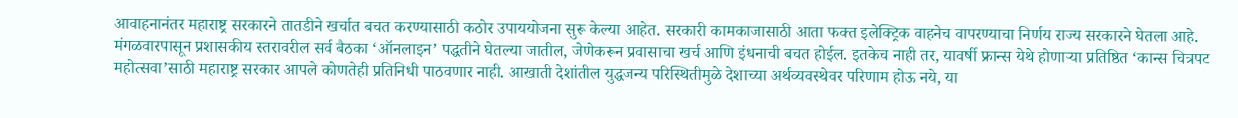आवाहनानंतर महाराष्ट्र सरकारने तातडीने खर्चात बचत करण्यासाठी कठोर उपाययोजना सुरू केल्या आहेत. सरकारी कामकाजासाठी आता फक्त इलेक्ट्रिक वाहनेच वापरण्याचा निर्णय राज्य सरकारने घेतला आहे. मंगळवारपासून प्रशासकीय स्तरावरील सर्व बैठका ‘ऑनलाइन’ पद्धतीने घेतल्या जातील, जेणेकरून प्रवासाचा खर्च आणि इंधनाची बचत होईल. इतकेच नाही तर, यावर्षी फ्रान्स येथे होणाऱ्या प्रतिष्ठित ‘कान्स चित्रपट महोत्सवा’साठी महाराष्ट्र सरकार आपले कोणतेही प्रतिनिधी पाठवणार नाही. आखाती देशांतील युद्धजन्य परिस्थितीमुळे देशाच्या अर्थव्यवस्थेवर परिणाम होऊ नये, या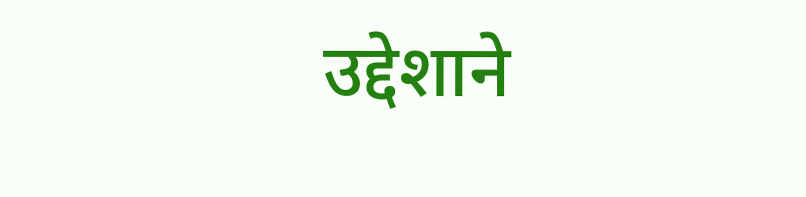उद्देशाने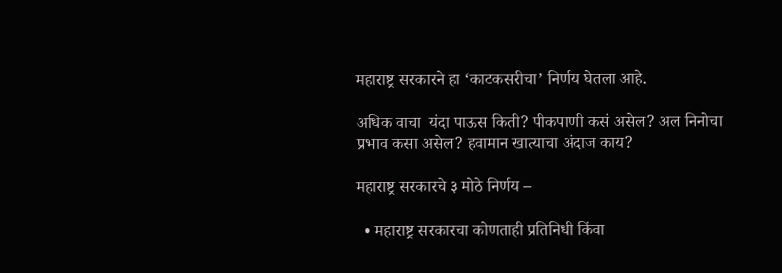महाराष्ट्र सरकारने हा ‘काटकसरीचा’ निर्णय घेतला आहे.

अधिक वाचा  यंदा पाऊस किती? पीकपाणी कसं असेल? अल निनोचा प्रभाव कसा असेल? हवामान खात्याचा अंदाज काय?

महाराष्ट्र सरकारचे ३ मोठे निर्णय –

  • महाराष्ट्र सरकारचा कोणताही प्रतिनिधी किंवा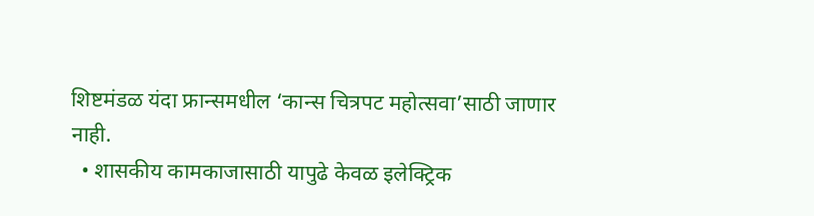शिष्टमंडळ यंदा फ्रान्समधील ‘कान्स चित्रपट महोत्सवा’साठी जाणार नाही.
  • शासकीय कामकाजासाठी यापुढे केवळ इलेक्ट्रिक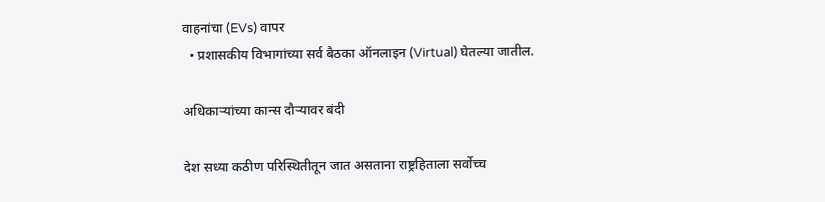वाहनांचा (EVs) वापर
  • प्रशासकीय विभागांच्या सर्व बैठका ऑनलाइन (Virtual) घेतल्या जातील.

अधिकाऱ्यांच्या कान्स दौऱ्यावर बंदी

देश सध्या कठीण परिस्थितीतून जात असताना राष्ट्रहिताला सर्वोच्च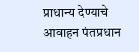प्राधान्य देण्याचे आवाहन पंतप्रधान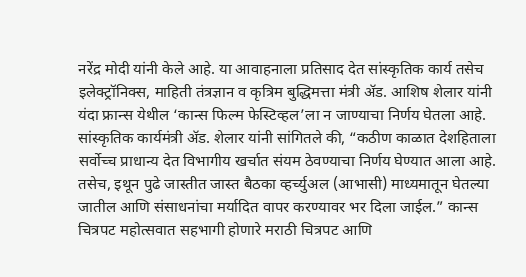नरेंद्र मोदी यांनी केले आहे. या आवाहनाला प्रतिसाद देत सांस्कृतिक कार्य तसेच इलेक्ट्रॉनिक्स, माहिती तंत्रज्ञान व कृत्रिम बुद्धिमत्ता मंत्री ॲड. आशिष शेलार यांनी यंदा फ्रान्स येथील ‘कान्स फिल्म फेस्टिव्हल’ला न जाण्याचा निर्णय घेतला आहे. सांस्कृतिक कार्यमंत्री ॲड. शेलार यांनी सांगितले की, “कठीण काळात देशहिताला सर्वोच्च प्राधान्य देत विभागीय खर्चात संयम ठेवण्याचा निर्णय घेण्यात आला आहे. तसेच, इथून पुढे जास्तीत जास्त बैठका व्हर्च्युअल (आभासी) माध्यमातून घेतल्या जातील आणि संसाधनांचा मर्यादित वापर करण्यावर भर दिला जाईल.” कान्स चित्रपट महोत्सवात सहभागी होणारे मराठी चित्रपट आणि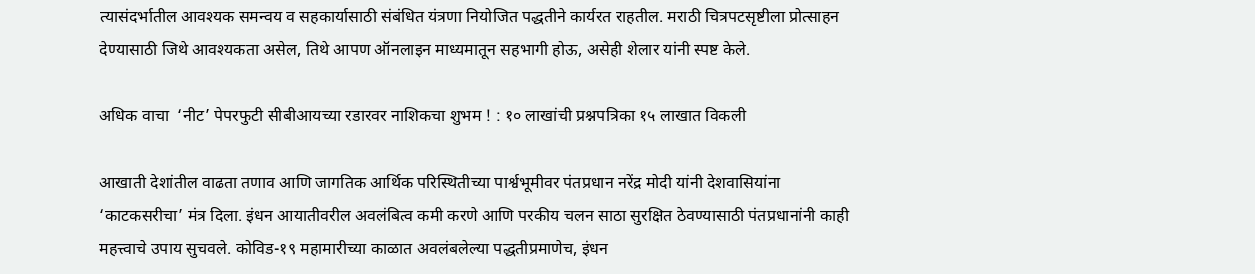त्यासंदर्भातील आवश्यक समन्वय व सहकार्यासाठी संबंधित यंत्रणा नियोजित पद्धतीने कार्यरत राहतील. मराठी चित्रपटसृष्टीला प्रोत्साहन देण्यासाठी जिथे आवश्यकता असेल, तिथे आपण ऑनलाइन माध्यमातून सहभागी होऊ, असेही शेलार यांनी स्पष्ट केले.

अधिक वाचा  ‘नीट’ पेपरफुटी सीबीआयच्या रडारवर नाशिकचा शुभम ! : १० लाखांची प्रश्नपत्रिका १५ लाखात विकली

आखाती देशांतील वाढता तणाव आणि जागतिक आर्थिक परिस्थितीच्या पार्श्वभूमीवर पंतप्रधान नरेंद्र मोदी यांनी देशवासियांना ‘काटकसरीचा’ मंत्र दिला. इंधन आयातीवरील अवलंबित्व कमी करणे आणि परकीय चलन साठा सुरक्षित ठेवण्यासाठी पंतप्रधानांनी काही महत्त्वाचे उपाय सुचवले. कोविड-१९ महामारीच्या काळात अवलंबलेल्या पद्धतीप्रमाणेच, इंधन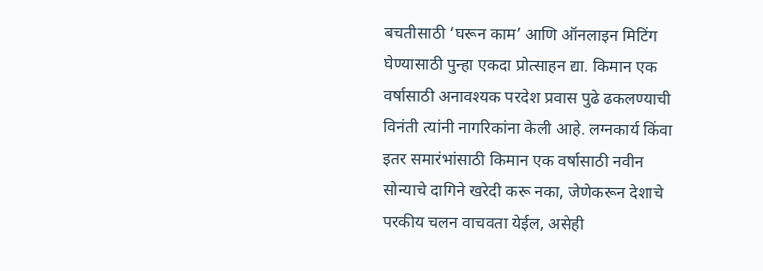बचतीसाठी ‘घरून काम’ आणि ऑनलाइन मिटिंग घेण्यासाठी पुन्हा एकदा प्रोत्साहन द्या. किमान एक वर्षासाठी अनावश्यक परदेश प्रवास पुढे ढकलण्याची विनंती त्यांनी नागरिकांना केली आहे. लग्नकार्य किंवा इतर समारंभांसाठी किमान एक वर्षासाठी नवीन सोन्याचे दागिने खरेदी करू नका, जेणेकरून देशाचे परकीय चलन वाचवता येईल, असेही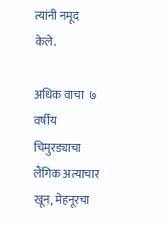त्यांनी नमूद केले.

अधिक वाचा  ७ वर्षीय चिमुरड्याचा लैंगिक अत्याचार खून, मेहनूरचा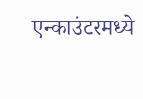एन्काउंटरमध्ये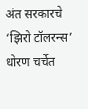अंत सरकारचे ‘झिरो टॉलरन्स’ धोरण चर्चेत